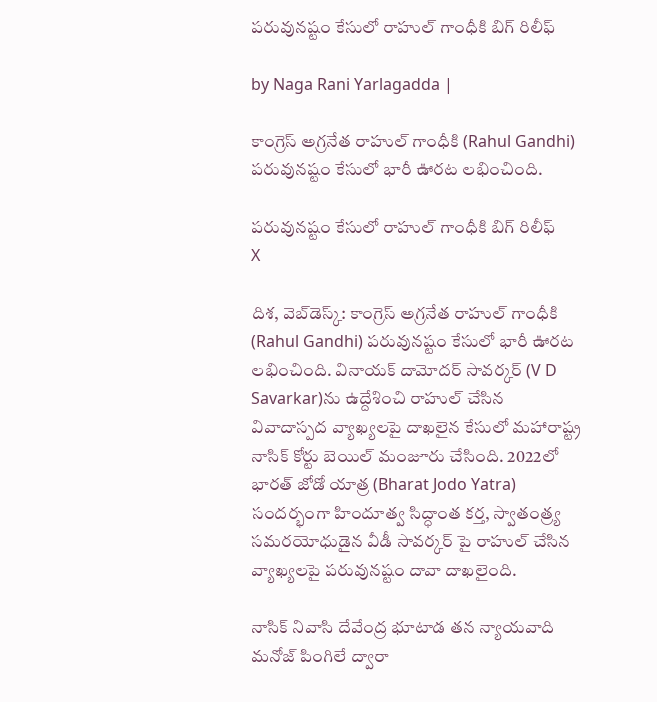పరువునష్టం కేసులో రాహుల్‌ గాంధీకి బిగ్ రిలీఫ్

by Naga Rani Yarlagadda |

కాంగ్రెస్ అగ్రనేత రాహుల్ గాంధీకి (Rahul Gandhi) పరువునష్టం కేసులో భారీ ఊరట లభించింది.

పరువునష్టం కేసులో రాహుల్‌ గాంధీకి బిగ్ రిలీఫ్
X

దిశ, వెబ్‌డెస్క్: కాంగ్రెస్ అగ్రనేత రాహుల్ గాంధీకి (Rahul Gandhi) పరువునష్టం కేసులో భారీ ఊరట లభించింది. వినాయక్ దామోదర్ సావర్కర్ (V D Savarkar)ను ఉద్దేశించి రాహుల్ చేసిన వివాదాస్పద వ్యాఖ్యలపై దాఖలైన కేసులో మహారాష్ట్ర నాసిక్ కోర్టు బెయిల్ మంజూరు చేసింది. 2022లో భారత్ జోడో యాత్ర (Bharat Jodo Yatra) సందర్భంగా హిందూత్వ సిద్ధాంత కర్త, స్వాతంత్ర్య సమరయోధుడైన వీడీ సావర్కర్ పై రాహుల్ చేసిన వ్యాఖ్యలపై పరువునష్టం దావా దాఖలైంది.

నాసిక్ నివాసి దేవేంద్ర భూటాడ తన న్యాయవాది మనోజ్ పింగిలే ద్వారా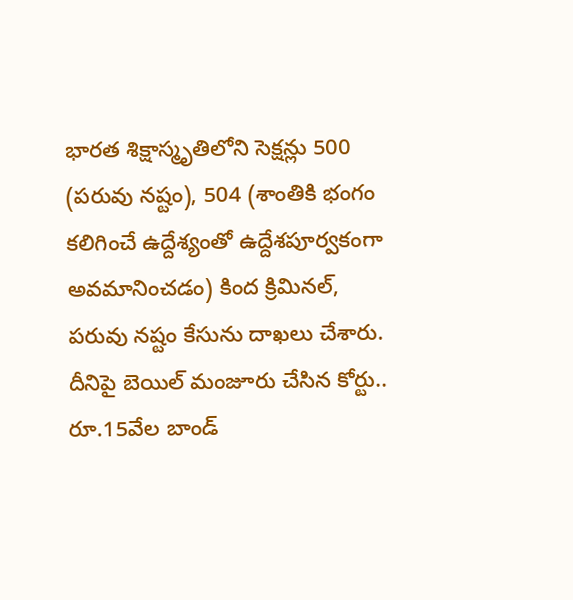భారత శిక్షాస్మృతిలోని సెక్షన్లు 500 (పరువు నష్టం), 504 (శాంతికి భంగం కలిగించే ఉద్దేశ్యంతో ఉద్దేశపూర్వకంగా అవమానించడం) కింద క్రిమినల్, పరువు నష్టం కేసును దాఖలు చేశారు. దీనిపై బెయిల్ మంజూరు చేసిన కోర్టు.. రూ.15వేల బాండ్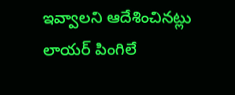ఇవ్వాలని ఆదేశించినట్లు లాయర్ పింగిలే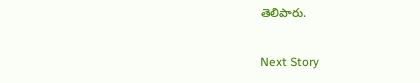తెలిపారు.

Next Story